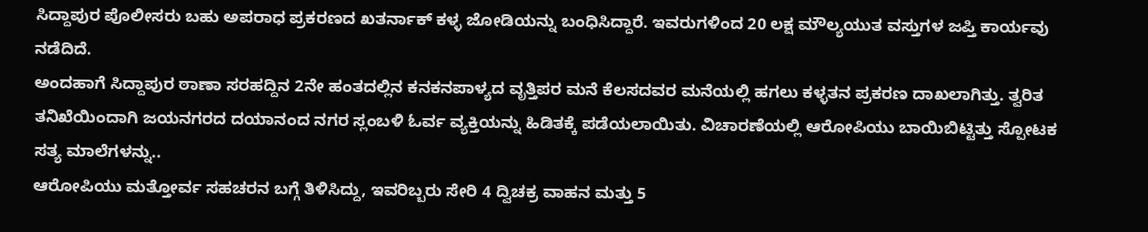ಸಿದ್ದಾಪುರ ಪೊಲೀಸರು ಬಹು ಅಪರಾಧ ಪ್ರಕರಣದ ಖತರ್ನಾಕ್ ಕಳ್ಳ ಜೋಡಿಯನ್ನು ಬಂಧಿಸಿದ್ದಾರೆ. ಇವರುಗಳಿಂದ 20 ಲಕ್ಷ ಮೌಲ್ಯಯುತ ವಸ್ತುಗಳ ಜಪ್ತಿ ಕಾರ್ಯವು ನಡೆದಿದೆ.
ಅಂದಹಾಗೆ ಸಿದ್ದಾಪುರ ಠಾಣಾ ಸರಹದ್ದಿನ 2ನೇ ಹಂತದಲ್ಲಿನ ಕನಕನಪಾಳ್ಯದ ವೃತ್ತಿಪರ ಮನೆ ಕೆಲಸದವರ ಮನೆಯಲ್ಲಿ ಹಗಲು ಕಳ್ಳತನ ಪ್ರಕರಣ ದಾಖಲಾಗಿತ್ತು. ತ್ವರಿತ ತನಿಖೆಯಿಂದಾಗಿ ಜಯನಗರದ ದಯಾನಂದ ನಗರ ಸ್ಲಂಬಳಿ ಓರ್ವ ವ್ಯಕ್ತಿಯನ್ನು ಹಿಡಿತಕ್ಕೆ ಪಡೆಯಲಾಯಿತು. ವಿಚಾರಣೆಯಲ್ಲಿ ಆರೋಪಿಯು ಬಾಯಿಬಿಟ್ಟಿತ್ತು ಸ್ಪೋಟಕ ಸತ್ಯ ಮಾಲೆಗಳನ್ನು..
ಆರೋಪಿಯು ಮತ್ತೋರ್ವ ಸಹಚರನ ಬಗ್ಗೆ ತಿಳಿಸಿದ್ದು, ಇವರಿಬ್ಬರು ಸೇರಿ 4 ದ್ವಿಚಕ್ರ ವಾಹನ ಮತ್ತು 5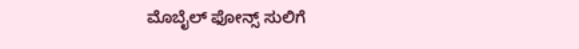ಮೊಬೈಲ್ ಫೋನ್ಸ್ ಸುಲಿಗೆ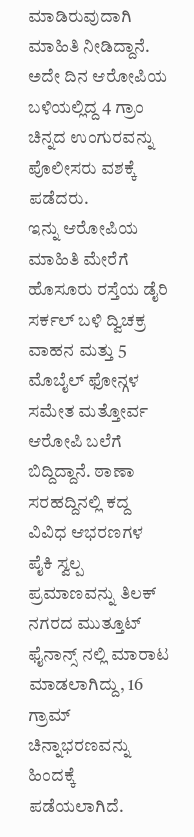ಮಾಡಿರುವುದಾಗಿ ಮಾಹಿತಿ ನೀಡಿದ್ದಾನೆ. ಅದೇ ದಿನ ಆರೋಪಿಯ ಬಳಿಯಲ್ಲಿದ್ದ 4 ಗ್ರಾಂ ಚಿನ್ನದ ಉಂಗುರವನ್ನು ಪೊಲೀಸರು ವಶಕ್ಕೆ ಪಡೆದರು.
ಇನ್ನು ಆರೋಪಿಯ ಮಾಹಿತಿ ಮೇರೆಗೆ ಹೊಸೂರು ರಸ್ತೆಯ ಡೈರಿ ಸರ್ಕಲ್ ಬಳಿ ದ್ವಿಚಕ್ರ ವಾಹನ ಮತ್ತು 5 ಮೊಬೈಲ್ ಫೋನ್ಗಳ ಸಮೇತ ಮತ್ತೋರ್ವ ಆರೋಪಿ ಬಲೆಗೆ ಬಿದ್ದಿದ್ದಾನೆ. ಠಾಣಾ ಸರಹದ್ದಿನಲ್ಲಿ ಕದ್ದ ವಿವಿಧ ಆಭರಣಗಳ ಪೈಕಿ ಸ್ವಲ್ಪ ಪ್ರಮಾಣವನ್ನು ತಿಲಕ್ ನಗರದ ಮುತ್ತೂಟ್ ಫೈನಾನ್ಸ್ ನಲ್ಲಿ ಮಾರಾಟ ಮಾಡಲಾಗಿದ್ದು, 16 ಗ್ರಾಮ್ ಚಿನ್ನಾಭರಣವನ್ನು ಹಿಂದಕ್ಕೆ ಪಡೆಯಲಾಗಿದೆ.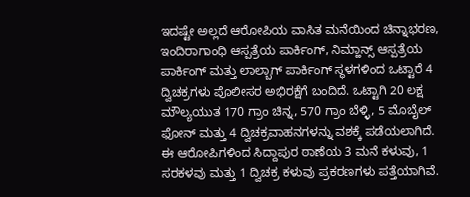ಇದಷ್ಟೇ ಅಲ್ಲದೆ ಆರೋಪಿಯ ವಾಸಿತ ಮನೆಯಿಂದ ಚಿನ್ನಾಭರಣ, ಇಂದಿರಾಗಾಂಧಿ ಆಸ್ಪತ್ರೆಯ ಪಾರ್ಕಿಂಗ್, ನಿಮ್ಹಾನ್ಸ್ ಆಸ್ಪತ್ರೆಯ ಪಾರ್ಕಿಂಗ್ ಮತ್ತು ಲಾಲ್ಬಾಗ್ ಪಾರ್ಕಿಂಗ್ ಸ್ಥಳಗಳಿಂದ ಒಟ್ಟಾರೆ 4 ದ್ವಿಚಕ್ರಗಳು ಪೊಲೀಸರ ಅಭಿರಕ್ಷೆಗೆ ಬಂದಿದೆ. ಒಟ್ಟಾಗಿ 20 ಲಕ್ಷ ಮೌಲ್ಯಯುತ 170 ಗ್ರಾಂ ಚಿನ್ನ, 570 ಗ್ರಾಂ ಬೆಳ್ಳಿ, 5 ಮೊಬೈಲ್ ಫೋನ್ ಮತ್ತು 4 ದ್ವಿಚಕ್ರವಾಹನಗಳನ್ನು ವಶಕ್ಕೆ ಪಡೆಯಲಾಗಿದೆ.
ಈ ಆರೋಪಿಗಳಿಂದ ಸಿದ್ದಾಪುರ ಠಾಣೆಯ 3 ಮನೆ ಕಳುವು, 1 ಸರಕಳವು ಮತ್ತು 1 ದ್ವಿಚಕ್ರ ಕಳುವು ಪ್ರಕರಣಗಳು ಪತ್ತೆಯಾಗಿವೆ.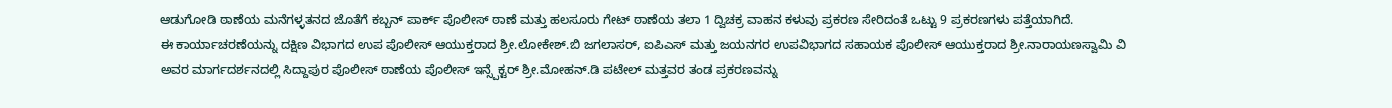ಆಡುಗೋಡಿ ಠಾಣೆಯ ಮನೆಗಳ್ಳತನದ ಜೊತೆಗೆ ಕಬ್ಬನ್ ಪಾರ್ಕ್ ಪೊಲೀಸ್ ಠಾಣೆ ಮತ್ತು ಹಲಸೂರು ಗೇಟ್ ಠಾಣೆಯ ತಲಾ 1 ದ್ವಿಚಕ್ರ ವಾಹನ ಕಳುವು ಪ್ರಕರಣ ಸೇರಿದಂತೆ ಒಟ್ಟು 9 ಪ್ರಕರಣಗಳು ಪತ್ತೆಯಾಗಿದೆ.
ಈ ಕಾರ್ಯಾಚರಣೆಯನ್ನು ದಕ್ಷಿಣ ವಿಭಾಗದ ಉಪ ಪೊಲೀಸ್ ಆಯುಕ್ತರಾದ ಶ್ರೀ.ಲೋಕೇಶ್.ಬಿ ಜಗಲಾಸರ್, ಐಪಿಎಸ್ ಮತ್ತು ಜಯನಗರ ಉಪವಿಭಾಗದ ಸಹಾಯಕ ಪೊಲೀಸ್ ಆಯುಕ್ತರಾದ ಶ್ರೀ.ನಾರಾಯಣಸ್ವಾಮಿ ವಿ ಅವರ ಮಾರ್ಗದರ್ಶನದಲ್ಲಿ ಸಿದ್ದಾಪುರ ಪೊಲೀಸ್ ಠಾಣೆಯ ಪೊಲೀಸ್ ಇನ್ಸ್ಪೆಕ್ಟರ್ ಶ್ರೀ.ಮೋಹನ್.ಡಿ ಪಟೇಲ್ ಮತ್ತವರ ತಂಡ ಪ್ರಕರಣವನ್ನು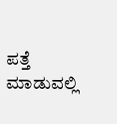ಪತ್ತೆ ಮಾಡುವಲ್ಲಿ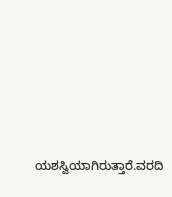ಯಶಸ್ವಿಯಾಗಿರುತ್ತಾರೆ.ವರದಿ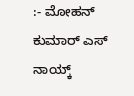:- ಮೋಹನ್ ಕುಮಾರ್ ಎಸ್ ನಾಯ್ಕ್